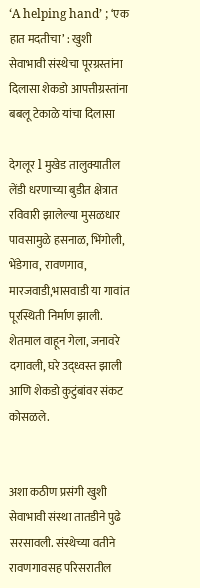‘A helping hand’ ; ‘एक हात मदतीचा’ : खुशी सेवाभावी संस्थेचा पूरग्रस्तांना दिलासा शेकडो आपत्तीग्रस्तांना बबलू टेकाळे यांचा दिलासा

देगलूर l मुखेड तालुक्यातील लेंडी धरणाच्या बुडीत क्षेत्रात रविवारी झालेल्या मुसळधार पावसामुळे हसनाळ, भिंगोली, भेंडेगाव, रावणगाव, मारजवाडी,भासवाडी या गावांत पूरस्थिती निर्माण झाली. शेतमाल वाहून गेला, जनावरे दगावली, घरे उद्ध्वस्त झाली आणि शेकडो कुटुंबांवर संकट कोसळले.


अशा कठीण प्रसंगी खुशी सेवाभावी संस्था तातडीने पुढे सरसावली. संस्थेच्या वतीने रावणगावसह परिसरातील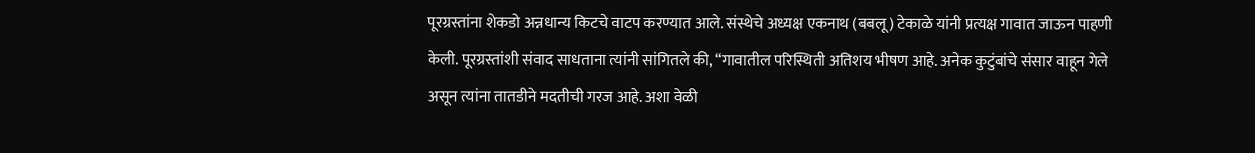पूरग्रस्तांना शेकडो अन्नधान्य किटचे वाटप करण्यात आले. संस्थेचे अध्यक्ष एकनाथ (बबलू) टेकाळे यांनी प्रत्यक्ष गावात जाऊन पाहणी केली. पूरग्रस्तांशी संवाद साधताना त्यांनी सांगितले की, “गावातील परिस्थिती अतिशय भीषण आहे. अनेक कुटुंबांचे संसार वाहून गेले असून त्यांना तातडीने मदतीची गरज आहे. अशा वेळी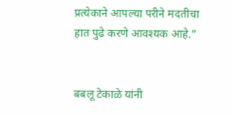प्रत्येकाने आपल्या परीने मदतीचा हात पुढे करणे आवश्यक आहे.”


बबलू टेकाळे यांनी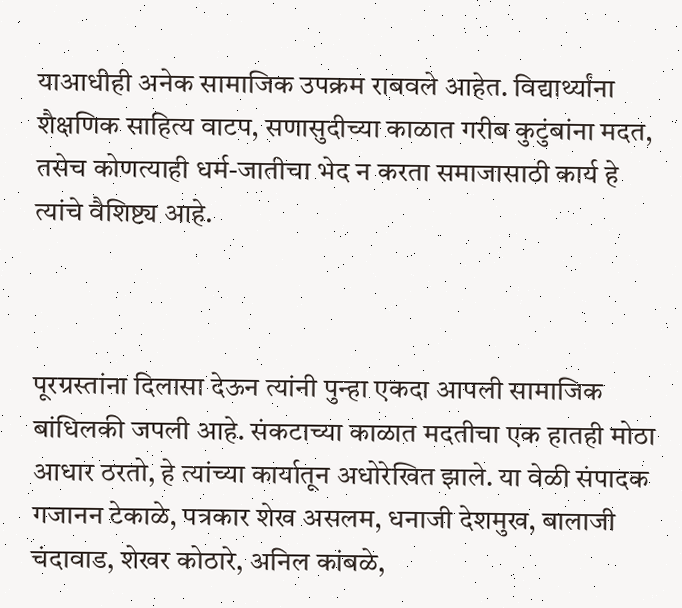याआधीही अनेक सामाजिक उपक्रम राबवले आहेत. विद्यार्थ्यांना शैक्षणिक साहित्य वाटप, सणासुदीच्या काळात गरीब कुटुंबांना मदत, तसेच कोणत्याही धर्म-जातीचा भेद न करता समाजासाठी कार्य हे त्यांचे वैशिष्ट्य आहे.



पूरग्रस्तांना दिलासा देऊन त्यांनी पुन्हा एकदा आपली सामाजिक बांधिलकी जपली आहे. संकटाच्या काळात मदतीचा एक हातही मोठा आधार ठरतो, हे त्यांच्या कार्यातून अधोरेखित झाले. या वेळी संपादक गजानन टेकाळे, पत्रकार शेख असलम, धनाजी देशमुख, बालाजी चंदावाड, शेखर कोठारे, अनिल कांबळे,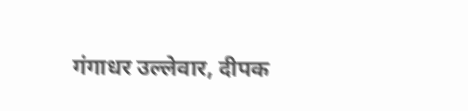गंगाधर उल्लेवार, दीपक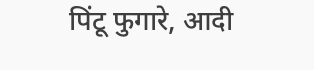पिंटू फुगारे, आदी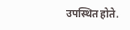उपस्थित होते.